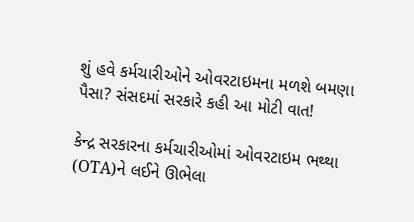શું હવે કર્મચારીઓને ઓવરટાઇમના મળશે બમણા પૈસા? સંસદમાં સરકારે કહી આ મોટી વાત!

કેન્દ્ર સરકારના કર્મચારીઓમાં ઓવરટાઇમ ભથ્થા (OTA)ને લઈને ઊભેલા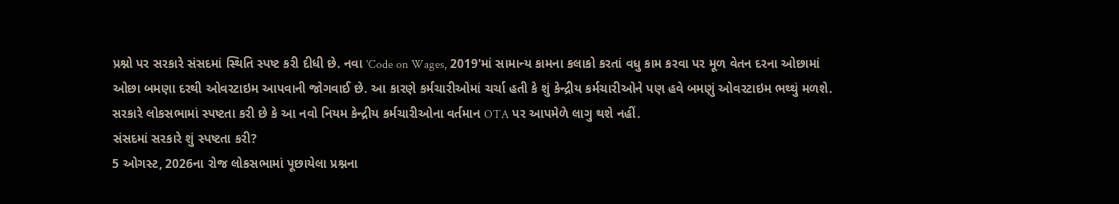પ્રશ્નો પર સરકારે સંસદમાં સ્થિતિ સ્પષ્ટ કરી દીધી છે. નવા 'Code on Wages, 2019'માં સામાન્ય કામના કલાકો કરતાં વધુ કામ કરવા પર મૂળ વેતન દરના ઓછામાં ઓછા બમણા દરથી ઓવરટાઇમ આપવાની જોગવાઈ છે. આ કારણે કર્મચારીઓમાં ચર્ચા હતી કે શું કેન્દ્રીય કર્મચારીઓને પણ હવે બમણું ઓવરટાઇમ ભથ્થું મળશે. સરકારે લોકસભામાં સ્પષ્ટતા કરી છે કે આ નવો નિયમ કેન્દ્રીય કર્મચારીઓના વર્તમાન OTA પર આપમેળે લાગુ થશે નહીં.
સંસદમાં સરકારે શું સ્પષ્ટતા કરી?
5 ઓગસ્ટ, 2026ના રોજ લોકસભામાં પૂછાયેલા પ્રશ્નના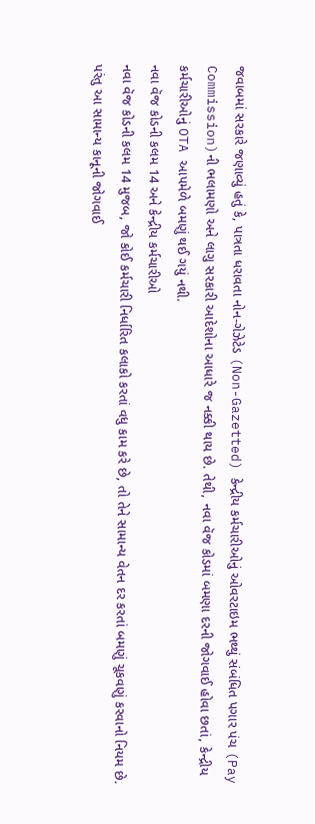જવાબમાં સરકારે જણાવ્યું હતું કે, પાત્રતા ધરાવતા નોન-ગેઝેટેડ (Non-Gazetted) કેન્દ્રીય કર્મચારીઓનું ઓવરટાઇમ ભથ્થું સંબંધિત પગાર પંચ (Pay Commission)ની ભલામણો અને લાગુ સરકારી આદેશોના આધારે જ નક્કી થાય છે. તેથી, નવા વૅજ કોડમાં બમણા દરની જોગવાઈ હોવા છતાં, કેન્દ્રીય કર્મચારીઓનું OTA આપમેળે બમણું થઈ ગયું નથી.
નવા વૅજ કોડની કલમ 14 અને કેન્દ્રીય કર્મચારીઓ
નવા વૅજ કોડની કલમ 14 મુજબ, જો કોઈ કર્મચારી નિર્ધારિત કલાકો કરતાં વધુ કામ કરે છે, તો તેને સામાન્ય વેતન દર કરતાં બમણું ચૂકવણું કરવાનો નિયમ છે. પરંતુ આ સામાન્ય કાનૂની જોગવાઈ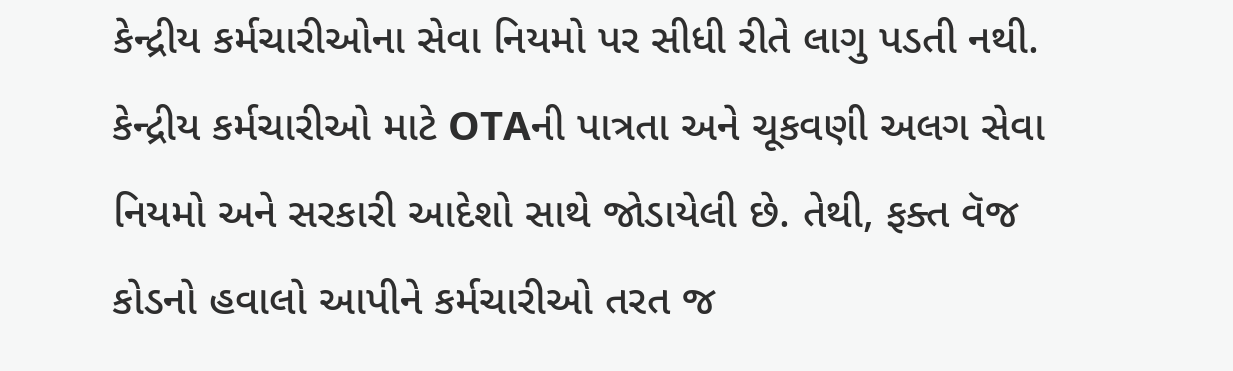કેન્દ્રીય કર્મચારીઓના સેવા નિયમો પર સીધી રીતે લાગુ પડતી નથી. કેન્દ્રીય કર્મચારીઓ માટે OTAની પાત્રતા અને ચૂકવણી અલગ સેવા નિયમો અને સરકારી આદેશો સાથે જોડાયેલી છે. તેથી, ફક્ત વૅજ કોડનો હવાલો આપીને કર્મચારીઓ તરત જ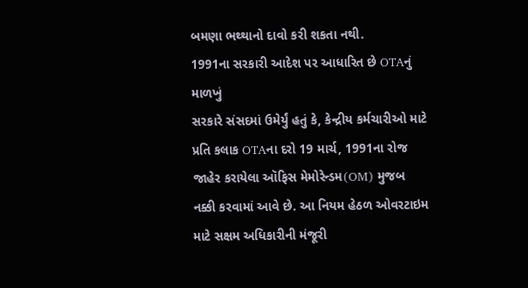બમણા ભથ્થાનો દાવો કરી શકતા નથી.
1991ના સરકારી આદેશ પર આધારિત છે OTAનું માળખું
સરકારે સંસદમાં ઉમેર્યું હતું કે, કેન્દ્રીય કર્મચારીઓ માટે પ્રતિ કલાક OTAના દરો 19 માર્ચ, 1991ના રોજ જાહેર કરાયેલા ઑફિસ મેમોરેન્ડમ(OM) મુજબ નક્કી કરવામાં આવે છે. આ નિયમ હેઠળ ઓવરટાઇમ માટે સક્ષમ અધિકારીની મંજૂરી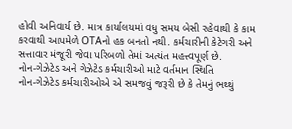હોવી અનિવાર્ય છે. માત્ર કાર્યાલયમાં વધુ સમય બેસી રહેવાથી કે કામ કરવાથી આપમેળે OTAનો હક બનતો નથી. કર્મચારીની કેટેગરી અને સત્તાવાર મંજૂરી જેવા પરિબળો તેમાં અત્યંત મહત્ત્વપૂર્ણ છે.
નોન-ગેઝેટેડ અને ગેઝેટેડ કર્મચારીઓ માટે વર્તમાન સ્થિતિ
નોન-ગેઝેટેડ કર્મચારીઓએ એ સમજવું જરૂરી છે કે તેમનું ભથ્થું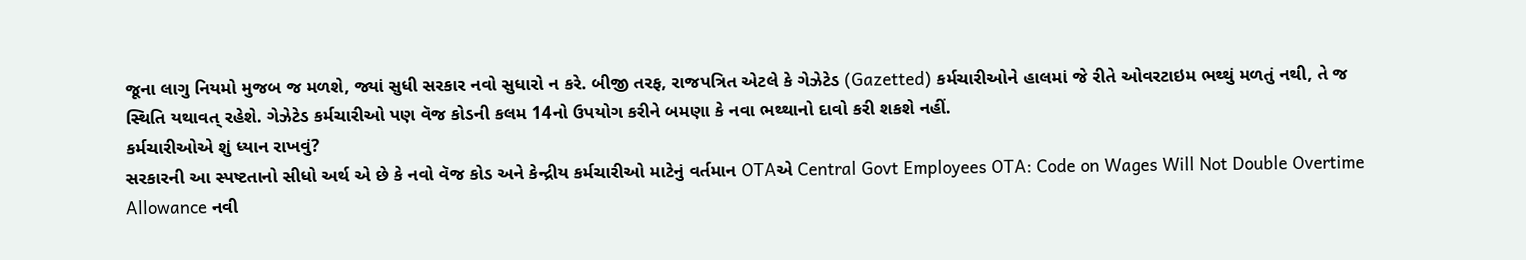જૂના લાગુ નિયમો મુજબ જ મળશે, જ્યાં સુધી સરકાર નવો સુધારો ન કરે. બીજી તરફ, રાજપત્રિત એટલે કે ગેઝેટેડ (Gazetted) કર્મચારીઓને હાલમાં જે રીતે ઓવરટાઇમ ભથ્થું મળતું નથી, તે જ સ્થિતિ યથાવત્ રહેશે. ગેઝેટેડ કર્મચારીઓ પણ વૅજ કોડની કલમ 14નો ઉપયોગ કરીને બમણા કે નવા ભથ્થાનો દાવો કરી શકશે નહીં.
કર્મચારીઓએ શું ધ્યાન રાખવું?
સરકારની આ સ્પષ્ટતાનો સીધો અર્થ એ છે કે નવો વૅજ કોડ અને કેન્દ્રીય કર્મચારીઓ માટેનું વર્તમાન OTAએ Central Govt Employees OTA: Code on Wages Will Not Double Overtime Allowance નવી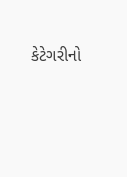કેટેગરીનો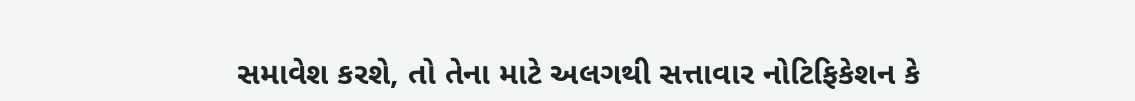સમાવેશ કરશે, તો તેના માટે અલગથી સત્તાવાર નોટિફિકેશન કે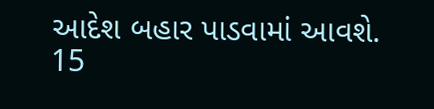આદેશ બહાર પાડવામાં આવશે.
15